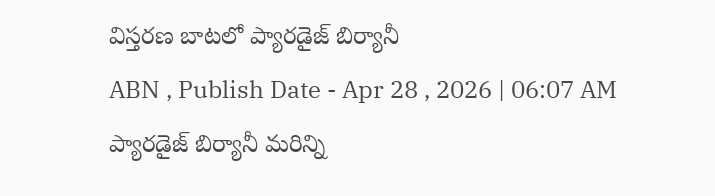విస్తరణ బాటలో ప్యారడైజ్ బిర్యానీ
ABN , Publish Date - Apr 28 , 2026 | 06:07 AM
ప్యారడైజ్ బిర్యానీ మరిన్ని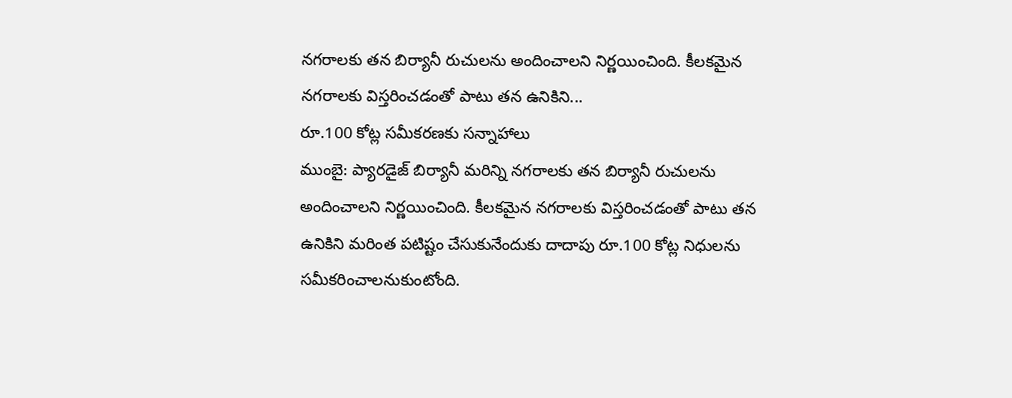నగరాలకు తన బిర్యానీ రుచులను అందించాలని నిర్ణయించింది. కీలకమైన నగరాలకు విస్తరించడంతో పాటు తన ఉనికిని...
రూ.100 కోట్ల సమీకరణకు సన్నాహాలు
ముంబై: ప్యారడైజ్ బిర్యానీ మరిన్ని నగరాలకు తన బిర్యానీ రుచులను అందించాలని నిర్ణయించింది. కీలకమైన నగరాలకు విస్తరించడంతో పాటు తన ఉనికిని మరింత పటిష్టం చేసుకునేందుకు దాదాపు రూ.100 కోట్ల నిధులను సమీకరించాలనుకుంటోంది.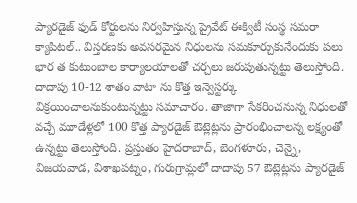ప్యారడైజ్ ఫుడ్ కోర్టులను నిర్వహిస్తున్న ప్రైవేట్ ఈక్విటీ సంస్థ సమరా క్యాపిటల్.. విస్తరణకు అవసరమైన నిధులను సమకూర్చుకునేందుకు పలు భార త కుటుంబాల కార్యాలయాలతో చర్చలు జరుపుతున్నట్టు తెలుస్తోంది. దాదాపు 10-12 శాతం వాటా ను కొత్త ఇన్వెస్టర్కు విక్రయించాలనుకుంటున్నట్టు సమాచారం. తాజాగా సేకరించనున్న నిధులతో వచ్చే మూడేళ్లలో 100 కొత్త ప్యారడైజ్ ఔట్లెట్లను ప్రారంభించాలన్న లక్ష్యంతో ఉన్నట్టు తెలుస్తోంది. ప్రస్తుతం హైదరాబాద్, బెంగళూరు, చెన్నై, విజయవాడ, విశాఖపట్నం, గురుగ్రామ్లలో దాదాపు 57 ఔట్లెట్లను ప్యారడైజ్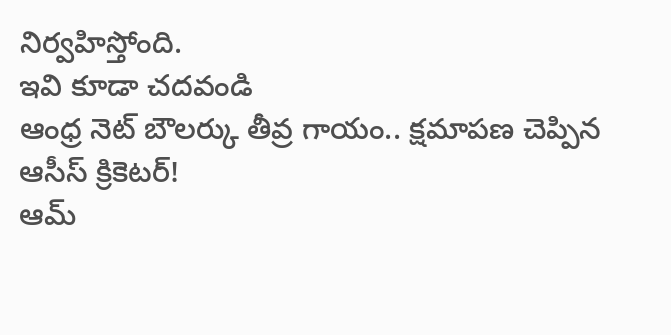నిర్వహిస్తోంది.
ఇవి కూడా చదవండి
ఆంధ్ర నెట్ బౌలర్కు తీవ్ర గాయం.. క్షమాపణ చెప్పిన ఆసీస్ క్రికెటర్!
ఆమ్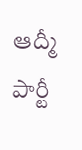ఆద్మీ పార్టీ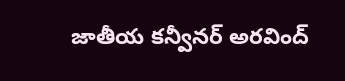జాతీయ కన్వీనర్ అరవింద్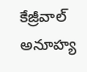కేజ్రీవాల్ అనూహ్య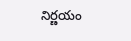నిర్ణయం